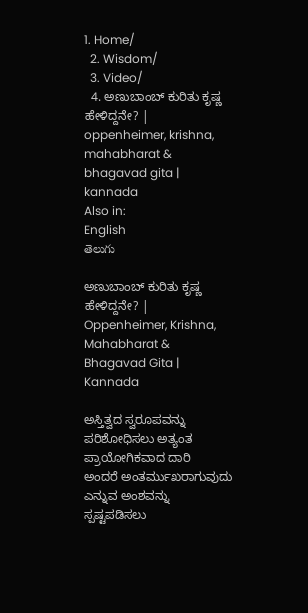1. Home/
  2. Wisdom/
  3. Video/
  4. ಅಣುಬಾಂಬ್ ಕುರಿತು ಕೃಷ್ಣ ಹೇಳಿದ್ದನೇ? | oppenheimer, krishna, mahabharat & bhagavad gita | kannada
Also in:
English
తెలుగు

ಅಣುಬಾಂಬ್ ಕುರಿತು ಕೃಷ್ಣ ಹೇಳಿದ್ದನೇ? | Oppenheimer, Krishna, Mahabharat & Bhagavad Gita | Kannada

ಅಸ್ತಿತ್ವದ ಸ್ವರೂಪವನ್ನು ಪರಿಶೋಧಿಸಲು ಅತ್ಯಂತ ಪ್ರಾಯೋಗಿಕವಾದ ದಾರಿ ಅಂದರೆ ‌ಅಂತರ್ಮುಖರಾಗುವುದು ಎನ್ನುವ ಅಂಶವನ್ನು‌ ಸ್ಪಷ್ಟಪಡಿಸಲು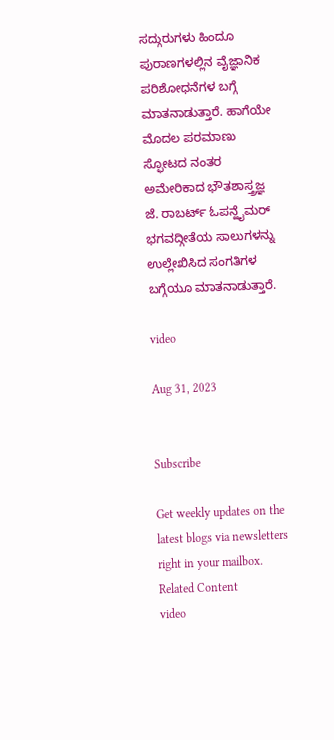ಸದ್ಗುರುಗಳು ಹಿಂದೂ ಪುರಾಣಗಳಲ್ಲಿನ ವೈಜ್ಞಾನಿಕ ಪರಿಶೋಧನೆಗಳ ಬಗ್ಗೆ ಮಾತನಾಡುತ್ತಾರೆ‌. ಹಾಗೆಯೇ ಮೊದಲ ಪರಮಾಣು‌‌ ಸ್ಫೋಟದ ನಂತರ‌ ಅಮೇರಿಕಾದ‌ ಭೌತಶಾಸ್ತ್ರಜ್ಞ ಜೆ. ರಾಬರ್ಟ್ ಓಪನ್ಹೈಮರ್ ಭಗವದ್ಗೀತೆಯ ಸಾಲುಗಳನ್ನು ಉಲ್ಲೇಖಿಸಿದ ಸಂಗತಿಗಳ ಬಗ್ಗೆಯೂ ಮಾತನಾಡುತ್ತಾರೆ.

video

Aug 31, 2023


Subscribe

Get weekly updates on the latest blogs via newsletters right in your mailbox.
Related Content
video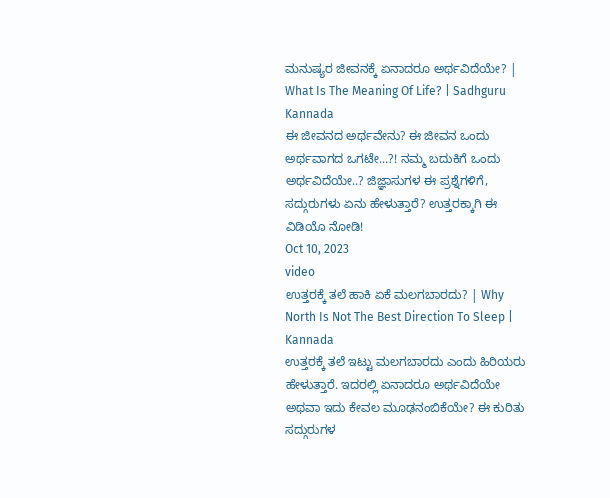ಮನುಷ್ಯರ ಜೀವನಕ್ಕೆ ಏನಾದರೂ ಅರ್ಥವಿದೆಯೇ? | What Is The Meaning Of Life? | Sadhguru Kannada
ಈ ಜೀವನದ ಅರ್ಥವೇನು? ಈ ಜೀವನ ಒಂದು ಅರ್ಥವಾಗದ ಒಗಟೇ...?! ನಮ್ಮ ಬದುಕಿಗೆ ಒಂದು ಅರ್ಥವಿದೆಯೇ..? ಜಿಜ್ಞಾಸುಗಳ ಈ ಪ್ರಶ್ನೆಗಳಿಗೆ, ಸದ್ಗುರುಗಳು ಏನು ಹೇಳುತ್ತಾರೆ? ಉತ್ತರಕ್ಕಾಗಿ ಈ ವಿಡಿಯೊ ನೋಡಿ!
Oct 10, 2023
video
ಉತ್ತರಕ್ಕೆ ತಲೆ ಹಾಕಿ ಏಕೆ ಮಲಗಬಾರದು? | Why North Is Not The Best Direction To Sleep | Kannada
ಉತ್ತರಕ್ಕೆ ತಲೆ ಇಟ್ಟು ಮಲಗಬಾರದು ಎಂದು ಹಿರಿಯರು ಹೇಳುತ್ತಾರೆ. ಇದರಲ್ಲಿ ಏನಾದರೂ ಅರ್ಥವಿದೆಯೇ ಅಥವಾ ಇದು ಕೇವಲ ಮೂಢನಂಬಿಕೆಯೇ? ಈ ಕುರಿತು ಸದ್ಗುರುಗಳ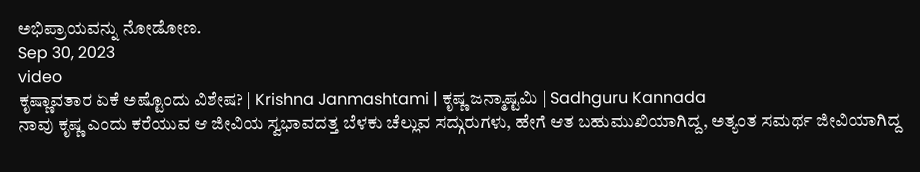ಅಭಿಪ್ರಾಯವನ್ನು ನೋಡೋಣ.
Sep 30, 2023
video
ಕೃಷ್ಣಾವತಾರ ಏಕೆ ಅಷ್ಟೊಂದು ವಿಶೇಷ? | Krishna Janmashtami | ಕೃಷ್ಣ ಜನ್ಮಾಷ್ಟಮಿ | Sadhguru Kannada
ನಾವು ಕೃಷ್ಣ ಎಂದು ಕರೆಯುವ ಆ ಜೀವಿಯ ಸ್ವಭಾವದತ್ತ ಬೆಳಕು ಚೆಲ್ಲುವ ಸದ್ಗುರುಗಳು, ಹೇಗೆ ಆತ ಬಹುಮುಖಿಯಾಗಿದ್ದ, ಅತ್ಯಂತ ಸಮರ್ಥ ಜೀವಿಯಾಗಿದ್ದ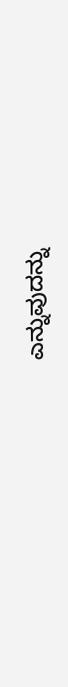ಎನ್ನುವುದನ್ನು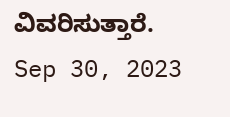ವಿವರಿಸುತ್ತಾರೆ.
Sep 30, 2023